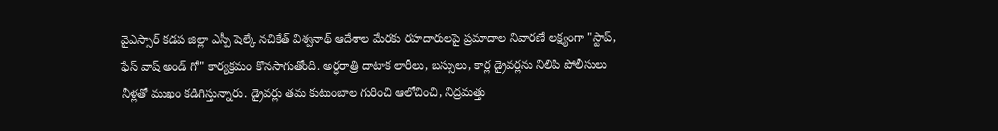వైఎస్సార్ కడప జిల్లా ఎస్పీ షెల్కే నచికేత్ విశ్వనాథ్ ఆదేశాల మేరకు రహదారులపై ప్రమాదాల నివారణే లక్ష్యంగా "స్టాప్, ఫేస్ వాష్ అండ్ గో" కార్యక్రమం కొనసాగుతోంది. అర్ధరాత్రి దాటాక లారీలు, బస్సులు, కార్ల డ్రైవర్లను నిలిపి పోలీసులు నీళ్లతో ముఖం కడిగిస్తున్నారు. డ్రైవర్లు తమ కుటుంబాల గురించి ఆలోచించి, నిద్రమత్తు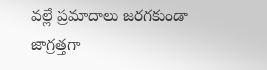వల్లే ప్రమాదాలు జరగకుండా జాగ్రత్తగా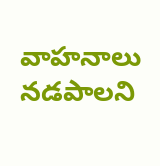వాహనాలు నడపాలని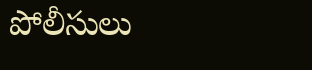పోలీసులు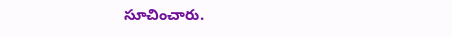సూచించారు.